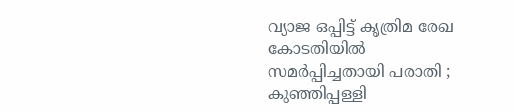വ്യാജ ഒപ്പിട്ട് കൃത്രിമ രേഖ കോടതിയിൽ സമർപ്പിച്ചതായി പരാതി ; കുഞ്ഞിപ്പള്ളി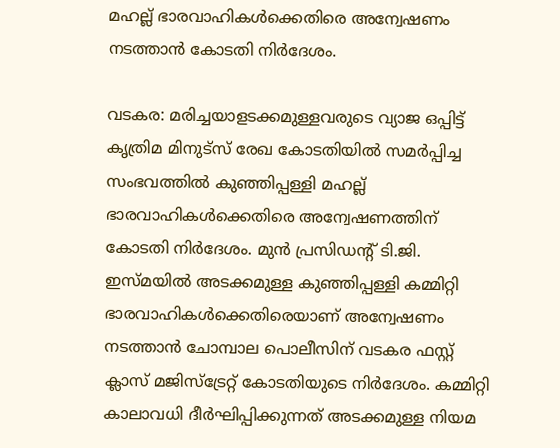മഹല്ല് ഭാരവാഹികൾക്കെതിരെ അന്വേഷണം നടത്താൻ കോടതി നിർദേശം.

വടകര: മരിച്ചയാളടക്കമുള്ളവരുടെ വ്യാജ ഒപ്പിട്ട് കൃത്രിമ മിനുട്സ് രേഖ കോടതിയിൽ സമർപ്പിച്ച സംഭവത്തിൽ കുഞ്ഞിപ്പള്ളി മഹല്ല് ഭാരവാഹികൾക്കെതിരെ അന്വേഷണത്തിന് കോടതി നിർദേശം. മുൻ പ്രസിഡന്റ് ടി.ജി. ഇസ്മയിൽ അടക്കമുള്ള കുഞ്ഞിപ്പള്ളി കമ്മിറ്റി ഭാരവാഹികൾക്കെതിരെയാണ് അന്വേഷണം നടത്താൻ ചോമ്പാല പൊലീസിന് വടകര ഫസ്റ്റ് ക്ലാസ് മജിസ്ട്രേറ്റ് കോടതിയുടെ നിർദേശം. കമ്മിറ്റി കാലാവധി ദീർഘിപ്പിക്കുന്നത് അടക്കമുള്ള നിയമ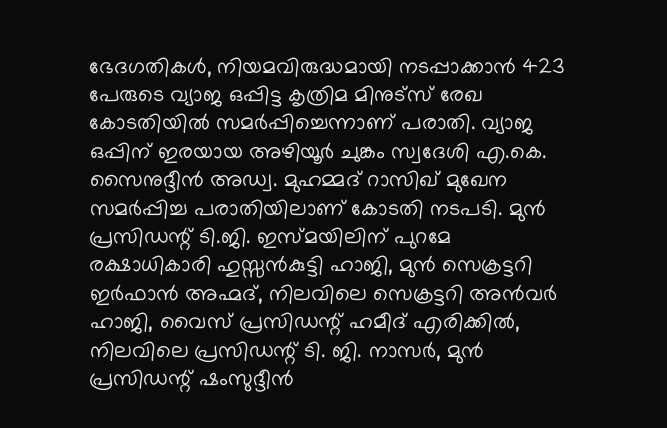ഭേദഗതികൾ, നിയമവിരുദ്ധമായി നടപ്പാക്കാൻ 423 പേരുടെ വ്യാജ ഒപ്പിട്ട കൃത്രിമ മിനുട്സ് രേഖ കോടതിയിൽ സമർപ്പിച്ചെന്നാണ് പരാതി. വ്യാജ ഒപ്പിന് ഇരയായ അഴിയൂർ ചുങ്കം സ്വദേശി എ.കെ. സൈനുദ്ദീൻ അഡ്വ. മുഹമ്മദ് റാസിഖ് മുഖേന സമർപ്പിച്ച പരാതിയിലാണ് കോടതി നടപടി. മുൻ പ്രസിഡന്റ് ടി.ജി. ഇസ്മയിലിന് പുറമേ രക്ഷാധികാരി ഹുസ്സൻകുട്ടി ഹാജി, മുൻ സെക്രട്ടറി ഇർഫാൻ അഹ്മദ്, നിലവിലെ സെക്രട്ടറി അൻവർ ഹാജി, വൈസ് പ്രസിഡന്റ് ഹമീദ് എരിക്കിൽ, നിലവിലെ പ്രസിഡന്റ് ടി. ജി. നാസർ, മുൻ പ്രസിഡന്റ് ഷംസുദ്ദീൻ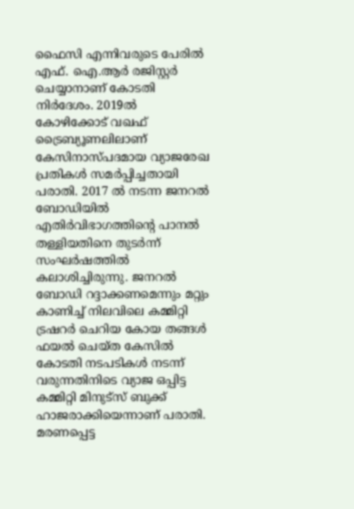ഫൈസി എന്നിവരുടെ പേരിൽ എഫ്. ഐ.ആർ രജിസ്റ്റർ ചെയ്യാനാണ് കോടതി നിർദേശം. 2019ൽ കോഴിക്കോട് വഖഫ് ട്രൈബ്യൂണലിലാണ് കേസിനാസ്പദമായ വ്യാജരേഖ പ്രതികൾ സമർപ്പിച്ചതായി പരാതി. 2017 ൽ നടന്ന ജനറൽ ബോഡിയിൽ എതിർവിഭാഗത്തിന്റെ പാനൽ തള്ളിയതിനെ തുടർന്ന് സംഘർഷത്തിൽ കലാശിച്ചിരുന്നു. ജനറൽ ബോഡി റദ്ദാക്കണമെന്നും മറ്റും കാണിച്ച് നിലവിലെ കമ്മിറ്റി ട്രഷറർ ചെറിയ കോയ തങ്ങൾ ഫയൽ ചെയ്ത കേസിൽ കോടതി നടപടികൾ നടന്ന് വരുന്നതിനിടെ വ്യാജ ഒപ്പിട്ട കമ്മിറ്റി മിനുട്സ് ബുക്ക് ഹാജരാക്കിയെന്നാണ് പരാതി. മരണപ്പെട്ട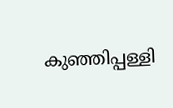കുഞ്ഞിപ്പള്ളി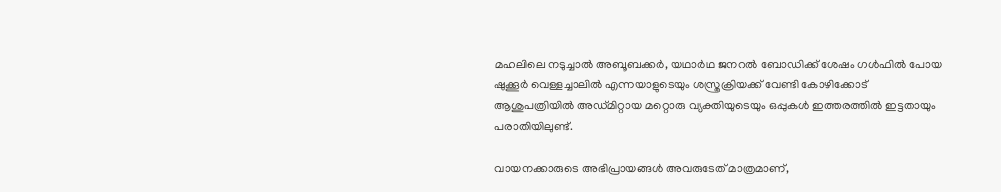മഹലിലെ നടുച്ചാൽ അബൂബക്കർ, യഥാർഥ ജനറൽ ബോഡിക്ക് ശേഷം ഗൾഫിൽ പോയ ഷുക്കൂർ വെള്ളച്ചാലിൽ എന്നയാളുടെയും ശസ്ത്രക്രിയക്ക് വേണ്ടി കോഴിക്കോട് ആശുപത്രിയിൽ അഡ്മിറ്റായ മറ്റൊരു വ്യക്തിയുടെയും ഒപ്പുകൾ ഇത്തരത്തിൽ ഇട്ടതായും പരാതിയിലുണ്ട്.

വായനക്കാരുടെ അഭിപ്രായങ്ങള്‍ അവരുടേത് മാത്രമാണ്,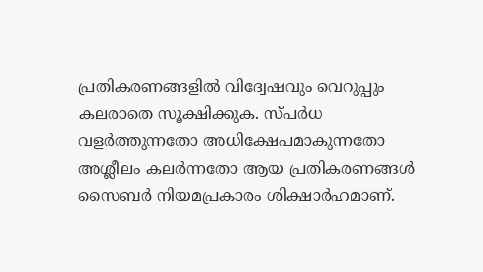പ്രതികരണങ്ങളിൽ വിദ്വേഷവും വെറുപ്പും കലരാതെ സൂക്ഷിക്കുക. സ്പർധ വളർത്തുന്നതോ അധിക്ഷേപമാകുന്നതോ അശ്ലീലം കലർന്നതോ ആയ പ്രതികരണങ്ങൾ സൈബർ നിയമപ്രകാരം ശിക്ഷാർഹമാണ്.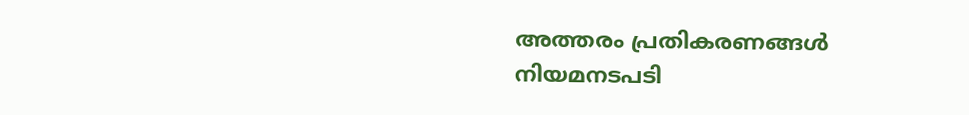അത്തരം പ്രതികരണങ്ങൾ നിയമനടപടി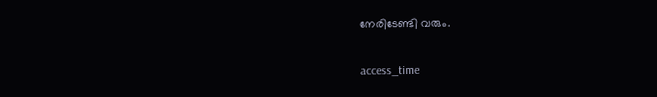നേരിടേണ്ടി വരും.

access_time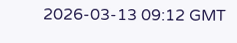2026-03-13 09:12 GMT